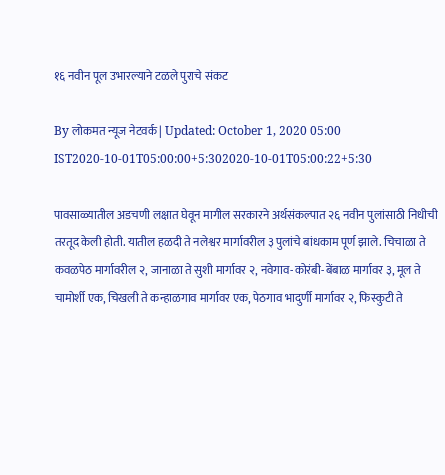१६ नवीन पूल उभारल्याने टळले पुराचे संकट

By लोकमत न्यूज नेटवर्क | Updated: October 1, 2020 05:00 IST2020-10-01T05:00:00+5:302020-10-01T05:00:22+5:30

पावसाळ्यातील अडचणी लक्षात घेवून मागील सरकारने अर्थसंकल्पात २६ नवीन पुलांसाठी निधीची तरतूद केली होती. यातील हळदी ते नलेश्वर मार्गावरील ३ पुलांचे बांधकाम पूर्ण झाले. चिचाळा ते कवळपेठ मार्गावरील २, जानाळा ते सुशी मार्गावर २, नवेगाव-कोरंबी-बेंबाळ मार्गावर ३, मूल ते चामोर्शी एक, चिखली ते कन्हाळगाव मार्गावर एक, पेठगाव भादुर्णी मार्गावर २, फिस्कुटी ते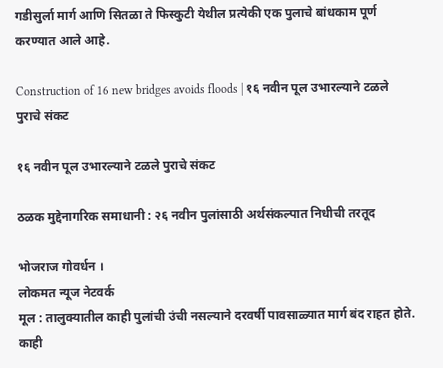गडीसुर्ला मार्ग आणि सितळा ते फिस्कुटी येथील प्रत्येकी एक पुलाचे बांधकाम पूर्ण करण्यात आले आहे.

Construction of 16 new bridges avoids floods | १६ नवीन पूल उभारल्याने टळले पुराचे संकट

१६ नवीन पूल उभारल्याने टळले पुराचे संकट

ठळक मुद्देनागरिक समाधानी : २६ नवीन पुलांसाठी अर्थसंकल्पात निधीची तरतूद

भोजराज गोवर्धन ।
लोकमत न्यूज नेटवर्क
मूल : तालुक्यातील काही पुलांची उंची नसल्याने दरवर्षी पावसाळ्यात मार्ग बंद राहत होते. काही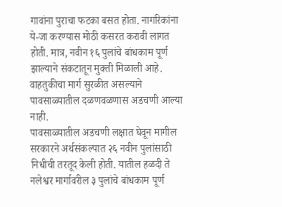गावांना पुराचा फटका बसत होता. नागरिकांना ये-जा करण्यास मोठी कसरत करावी लागत होती. मात्र, नवीन १६ पुलांचे बांधकाम पूर्ण झाल्याने संकटातून मुक्ती मिळाली आहे. वाहतुकीचा मार्ग सुरळीत असल्याने पावसाळ्यातील दळणवळणास अडचणी आल्या नाही.
पावसाळ्यातील अडचणी लक्षात घेवून मागील सरकारने अर्थसंकल्पात २६ नवीन पुलांसाठी निधीची तरतूद केली होती. यातील हळदी ते नलेश्वर मार्गावरील ३ पुलांचे बांधकाम पूर्ण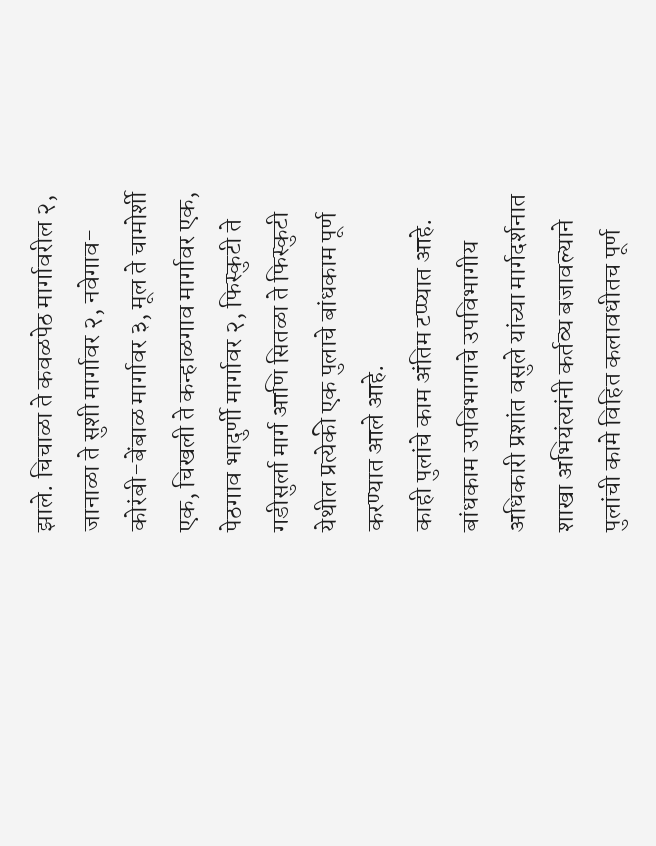झाले. चिचाळा ते कवळपेठ मार्गावरील २, जानाळा ते सुशी मार्गावर २, नवेगाव-कोरंबी-बेंबाळ मार्गावर ३, मूल ते चामोर्शी एक, चिखली ते कन्हाळगाव मार्गावर एक, पेठगाव भादुर्णी मार्गावर २, फिस्कुटी ते गडीसुर्ला मार्ग आणि सितळा ते फिस्कुटी येथील प्रत्येकी एक पुलाचे बांधकाम पूर्ण करण्यात आले आहे.
काही पुलांचे काम अंतिम टप्प्यात आहे. बांधकाम उपविभागाचे उपविभागीय अधिकारी प्रशांत वसुले यांच्या मार्गदर्शनात शाखा अभियंत्यांनी कर्तव्य बजावल्याने पुलांची कामे विहित कलावधीतच पूर्ण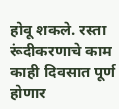होवू शकले. रस्ता रूंदीकरणाचे काम काही दिवसात पूर्ण होणार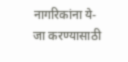नागरिकांना ये-जा करण्यासाठी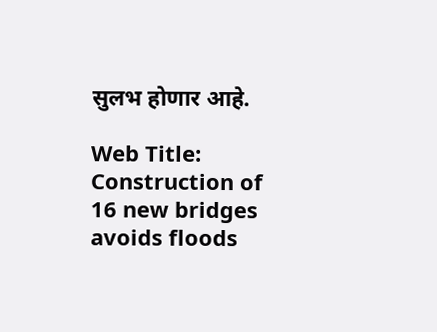सुलभ होणार आहे.

Web Title: Construction of 16 new bridges avoids floods